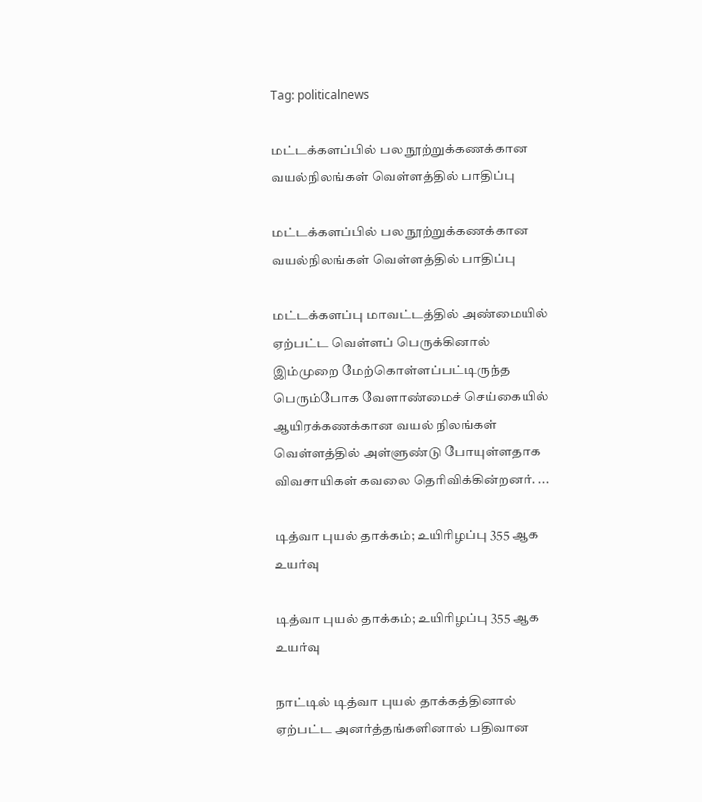Tag: politicalnews

மட்டக்களப்பில் பல நூற்றுக்கணக்கான வயல்நிலங்கள் வெள்ளத்தில் பாதிப்பு

மட்டக்களப்பில் பல நூற்றுக்கணக்கான வயல்நிலங்கள் வெள்ளத்தில் பாதிப்பு

மட்டக்களப்பு மாவட்டத்தில் அண்மையில் ஏற்பட்ட வெள்ளப் பெருக்கினால் இம்முறை மேற்கொள்ளப்பட்டிருந்த பெரும்போக வேளாண்மைச் செய்கையில் ஆயிரக்கணக்கான வயல் நிலங்கள் வெள்ளத்தில் அள்ளுண்டு போயுள்ளதாக விவசாயிகள் கவலை தெரிவிக்கின்றனர். ...

டித்வா புயல் தாக்கம்; உயிரிழப்பு 355 ஆக உயர்வு

டித்வா புயல் தாக்கம்; உயிரிழப்பு 355 ஆக உயர்வு

நாட்டில் டித்வா புயல் தாக்கத்தினால் ஏற்பட்ட அனர்த்தங்களினால் பதிவான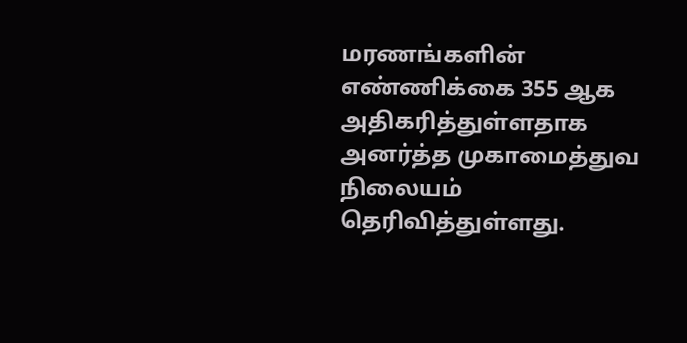மரணங்களின் எண்ணிக்கை 355 ஆக அதிகரித்துள்ளதாக அனர்த்த முகாமைத்துவ நிலையம் தெரிவித்துள்ளது.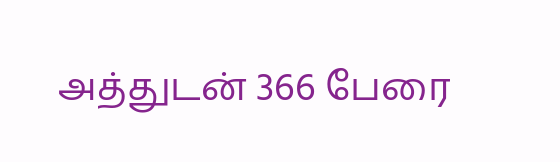அத்துடன் 366 பேரை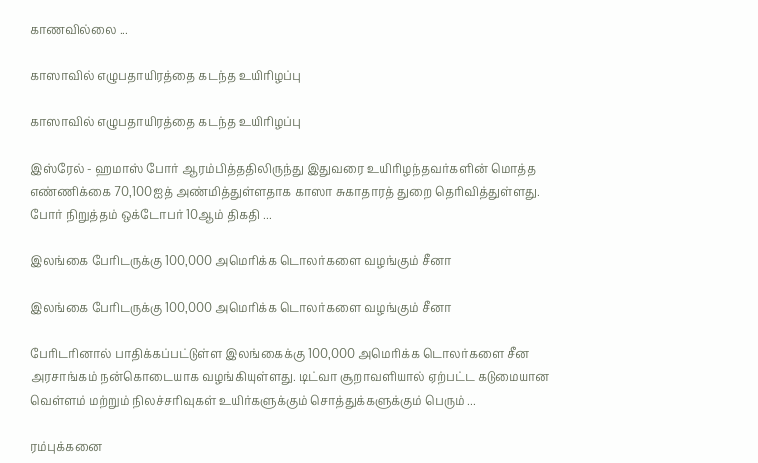காணவில்லை ...

காஸாவில் எழுபதாயிரத்தை கடந்த உயிரிழப்பு

காஸாவில் எழுபதாயிரத்தை கடந்த உயிரிழப்பு

இஸ்ரேல் - ஹமாஸ் போர் ஆரம்பித்ததிலிருந்து இதுவரை உயிரிழந்தவர்களின் மொத்த எண்ணிக்கை 70,100ஐத் அண்மித்துள்ளதாக காஸா சுகாதாரத் துறை தெரிவித்துள்ளது. போர் நிறுத்தம் ஒக்டோபர் 10ஆம் திகதி ...

இலங்கை பேரிடருக்கு 100,000 அமெரிக்க டொலர்களை வழங்கும் சீனா

இலங்கை பேரிடருக்கு 100,000 அமெரிக்க டொலர்களை வழங்கும் சீனா

பேரிடரினால் பாதிக்கப்பட்டுள்ள இலங்கைக்கு 100,000 அமெரிக்க டொலர்களை சீன அரசாங்கம் நன்கொடையாக வழங்கியுள்ளது. டிட்வா சூறாவளியால் ஏற்பட்ட கடுமையான வெள்ளம் மற்றும் நிலச்சரிவுகள் உயிர்களுக்கும் சொத்துக்களுக்கும் பெரும் ...

ரம்புக்கனை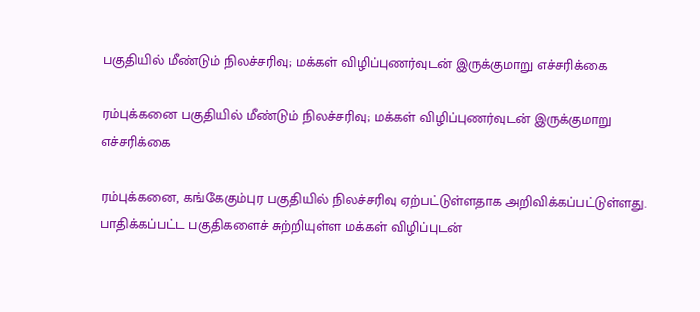பகுதியில் மீண்டும் நிலச்சரிவு; மக்கள் விழிப்புணர்வுடன் இருக்குமாறு எச்சரிக்கை

ரம்புக்கனை பகுதியில் மீண்டும் நிலச்சரிவு; மக்கள் விழிப்புணர்வுடன் இருக்குமாறு எச்சரிக்கை

ரம்புக்கனை, கங்கேகும்புர பகுதியில் நிலச்சரிவு ஏற்பட்டுள்ளதாக அறிவிக்கப்பட்டுள்ளது. பாதிக்கப்பட்ட பகுதிகளைச் சுற்றியுள்ள மக்கள் விழிப்புடன்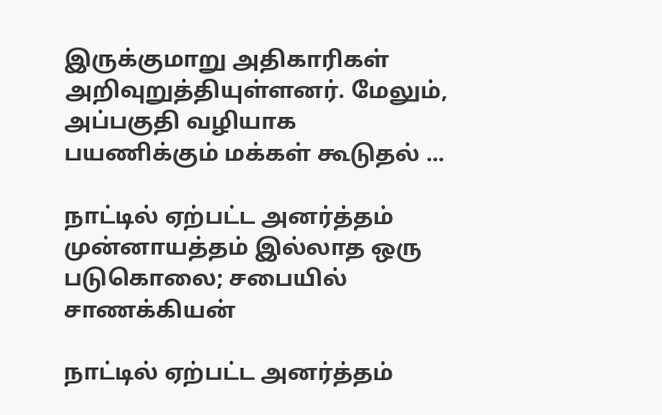இருக்குமாறு அதிகாரிகள் அறிவுறுத்தியுள்ளனர். மேலும், அப்பகுதி வழியாக பயணிக்கும் மக்கள் கூடுதல் ...

நாட்டில் ஏற்பட்ட அனர்த்தம் முன்னாயத்தம் இல்லாத ஒரு படுகொலை; சபையில் சாணக்கியன்

நாட்டில் ஏற்பட்ட அனர்த்தம்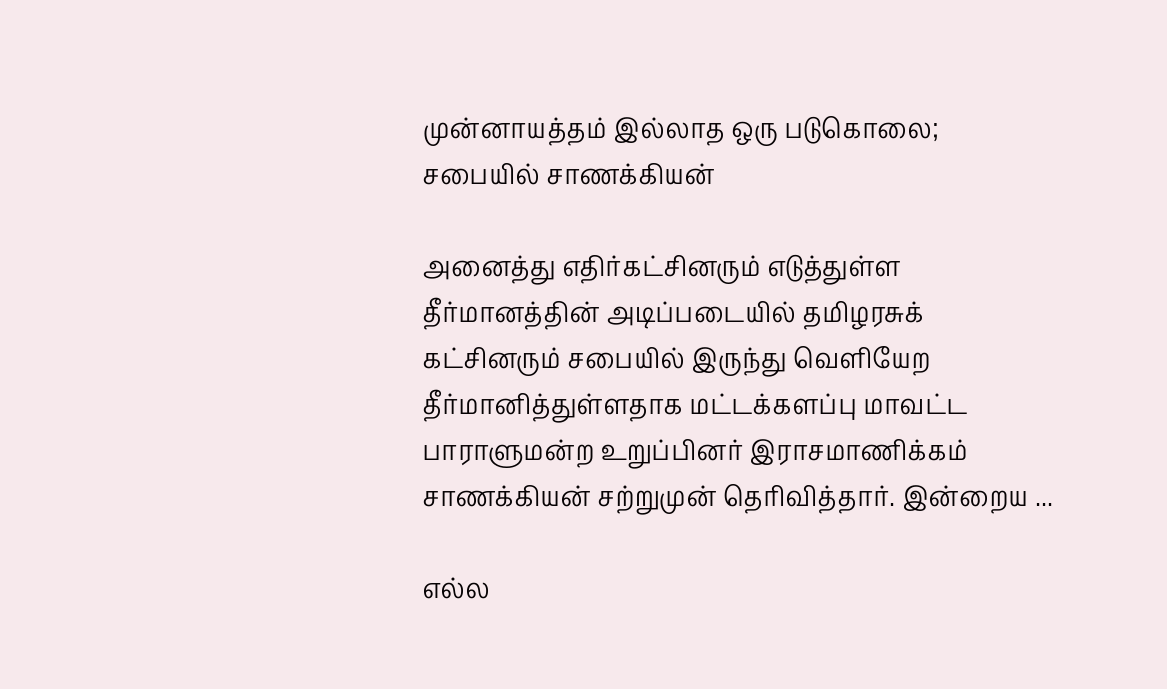முன்னாயத்தம் இல்லாத ஒரு படுகொலை; சபையில் சாணக்கியன்

அனைத்து எதிர்கட்சினரும் எடுத்துள்ள தீர்மானத்தின் அடிப்படையில் தமிழரசுக் கட்சினரும் சபையில் இருந்து வெளியேற தீர்மானித்துள்ளதாக மட்டக்களப்பு மாவட்ட பாராளுமன்ற உறுப்பினர் இராசமாணிக்கம் சாணக்கியன் சற்றுமுன் தெரிவித்தார். இன்றைய ...

எல்ல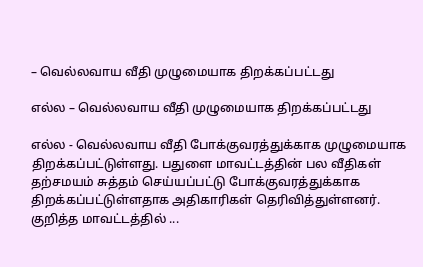– வெல்லவாய வீதி முழுமையாக திறக்கப்பட்டது

எல்ல – வெல்லவாய வீதி முழுமையாக திறக்கப்பட்டது

எல்ல - வெல்லவாய வீதி போக்குவரத்துக்காக முழுமையாக திறக்கப்பட்டுள்ளது. பதுளை மாவட்டத்தின் பல வீதிகள் தற்சமயம் சுத்தம் செய்யப்பட்டு போக்குவரத்துக்காக திறக்கப்பட்டுள்ளதாக அதிகாரிகள் தெரிவித்துள்ளனர். குறித்த மாவட்டத்தில் ...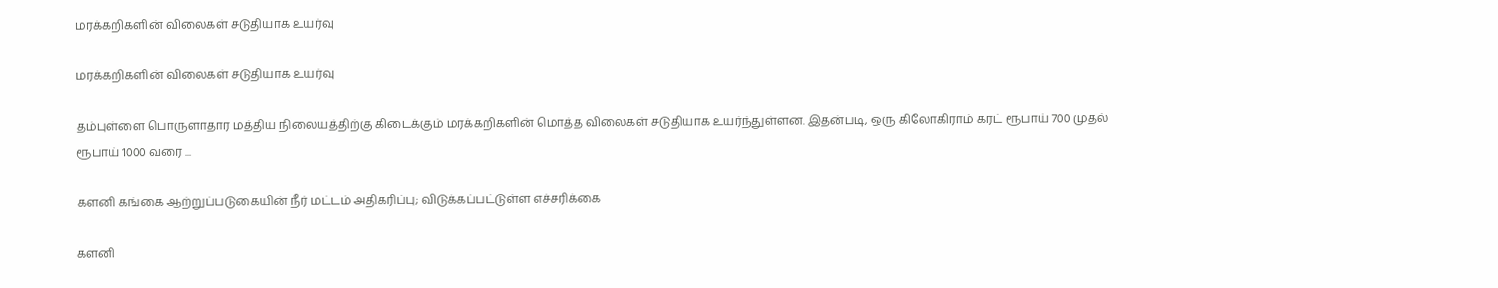மரக்கறிகளின் விலைகள் சடுதியாக உயர்வு

மரக்கறிகளின் விலைகள் சடுதியாக உயர்வு

தம்புள்ளை பொருளாதார மத்திய நிலையத்திற்கு கிடைக்கும் மரக்கறிகளின் மொத்த விலைகள் சடுதியாக உயர்ந்துள்ளன. இதன்படி, ஒரு கிலோகிராம் கரட் ரூபாய் 700 முதல் ரூபாய் 1000 வரை ...

களனி கங்கை ஆற்றுப்படுகையின் நீர் மட்டம் அதிகரிப்பு; விடுக்கப்பட்டுள்ள எச்சரிக்கை

களனி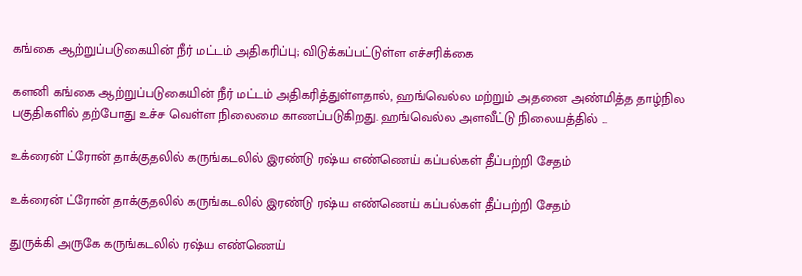கங்கை ஆற்றுப்படுகையின் நீர் மட்டம் அதிகரிப்பு; விடுக்கப்பட்டுள்ள எச்சரிக்கை

களனி கங்கை ஆற்றுப்படுகையின் நீர் மட்டம் அதிகரித்துள்ளதால், ஹங்வெல்ல மற்றும் அதனை அண்மித்த தாழ்நில பகுதிகளில் தற்போது உச்ச வெள்ள நிலைமை காணப்படுகிறது. ஹங்வெல்ல அளவீட்டு நிலையத்தில் ...

உக்ரைன் ட்ரோன் தாக்குதலில் கருங்கடலில் இரண்டு ரஷ்ய எண்ணெய் கப்பல்கள் தீப்பற்றி சேதம்

உக்ரைன் ட்ரோன் தாக்குதலில் கருங்கடலில் இரண்டு ரஷ்ய எண்ணெய் கப்பல்கள் தீப்பற்றி சேதம்

துருக்கி அருகே கருங்கடலில் ரஷ்ய எண்ணெய்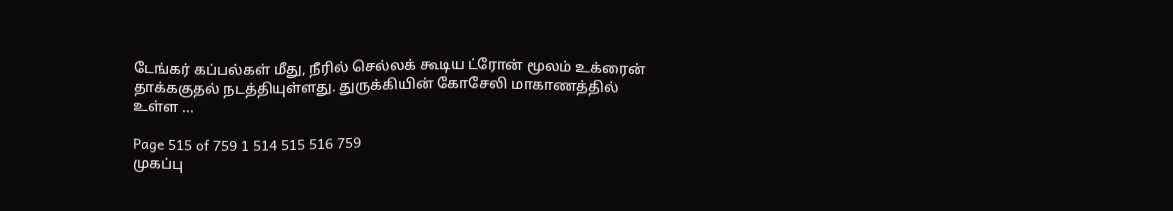டேங்கர் கப்பல்கள் மீது, நீரில் செல்லக் கூடிய ட்ரோன் மூலம் உக்ரைன் தாக்ககுதல் நடத்தியுள்ளது. துருக்கியின் கோசேலி மாகாணத்தில் உள்ள ...

Page 515 of 759 1 514 515 516 759
முகப்பு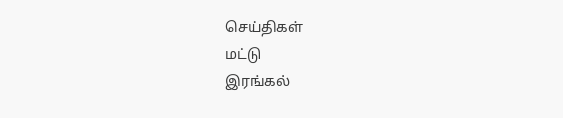செய்திகள்
மட்டு
இரங்கல்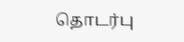தொடர்பு